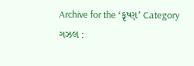Archive for the ‘કૃષ્ણ’ Category
ગઝલ :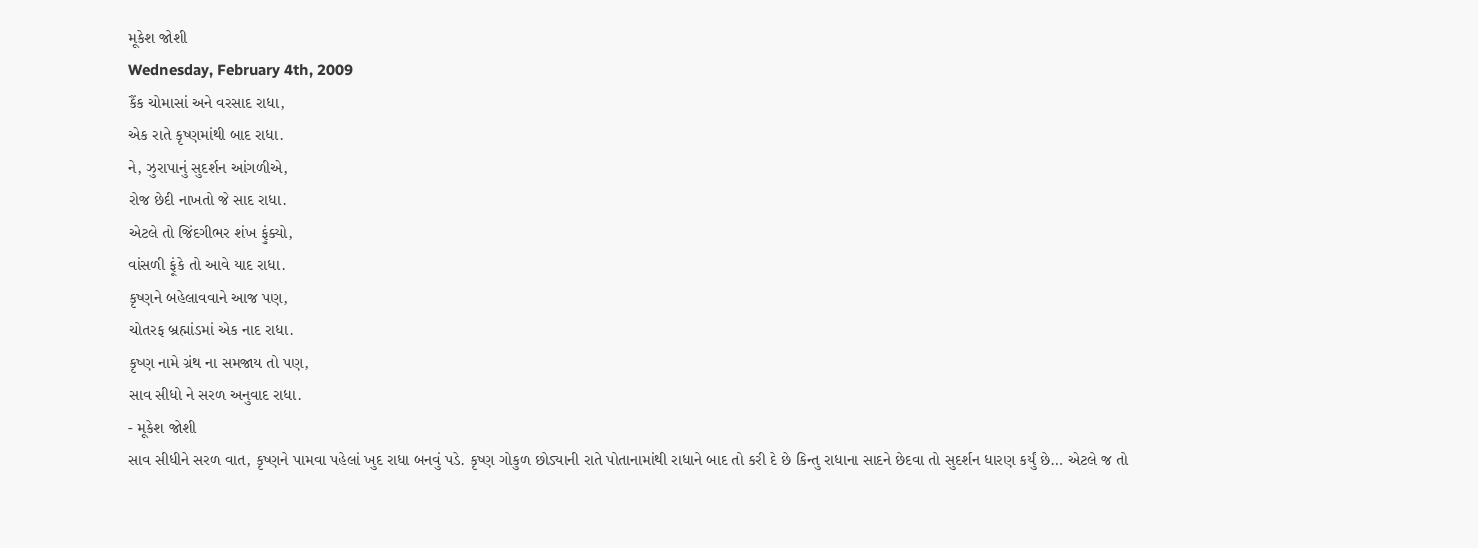મૂકેશ જોશી
Wednesday, February 4th, 2009
કૈંક ચોમાસાં અને વરસાદ રાધા,
એક રાતે કૃષ્ણમાંથી બાદ રાધા.
ને, ઝુરાપાનું સુદર્શન આંગળીએ,
રોજ છેદી નાખતો જે સાદ રાધા.
એટલે તો જિંદગીભર શંખ ફુંક્યો,
વાંસળી ફૂંકે તો આવે યાદ રાધા.
કૃષ્ણને બહેલાવવાને આજ પણ,
ચોતરફ બ્રહ્માંડમાં એક નાદ રાધા.
કૃષ્ણ નામે ગ્રંથ ના સમજાય તો પણ,
સાવ સીધો ને સરળ અનુવાદ રાધા.
- મૂકેશ જોશી
સાવ સીધીને સરળ વાત, કૃષ્ણને પામવા પહેલાં ખુદ રાધા બનવું પડે. કૃષ્ણ ગોકુળ છોડ્યાની રાતે પોતાનામાંથી રાધાને બાદ તો કરી દે છે કિન્તુ રાધાના સાદને છેદવા તો સુદર્શન ધારણ કર્યું છે… એટલે જ તો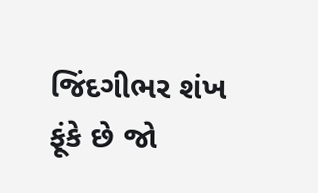જિંદગીભર શંખ ફૂંકે છે જો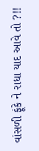વાંસળી ફૂંકે ને રાધા યાદ આવે તો ?!!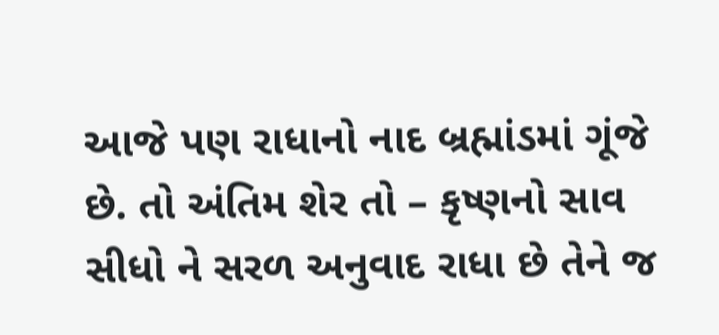આજે પણ રાધાનો નાદ બ્રહ્માંડમાં ગૂંજે છે. તો અંતિમ શેર તો – કૃષ્ણનો સાવ સીધો ને સરળ અનુવાદ રાધા છે તેને જ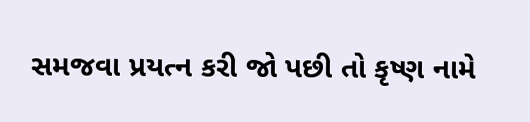સમજવા પ્રયત્ન કરી જો પછી તો કૃષ્ણ નામે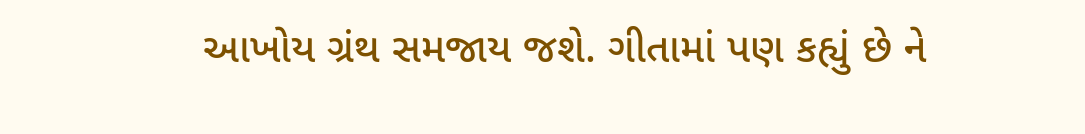આખોય ગ્રંથ સમજાય જશે. ગીતામાં પણ કહ્યું છે ને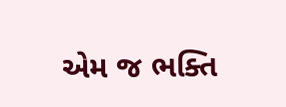એમ જ ભક્તિ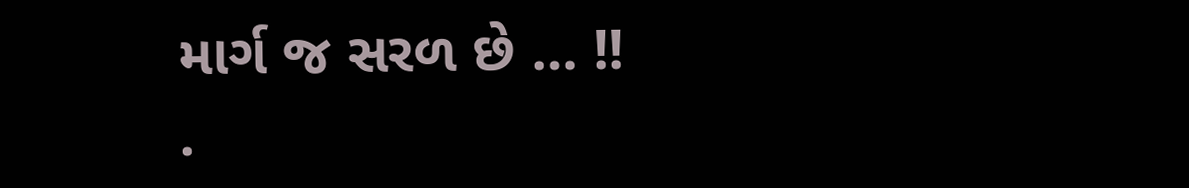માર્ગ જ સરળ છે … !!
.